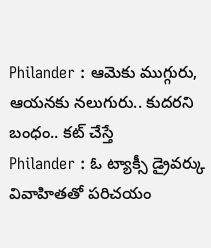Philander : ఆమెకు ముగ్గురు, ఆయనకు నలుగురు.. కుదరని బంధం.. కట్ చేస్తే
Philander : ఓ ట్యాక్సీ డ్రైవర్కు వివాహితతో పరిచయం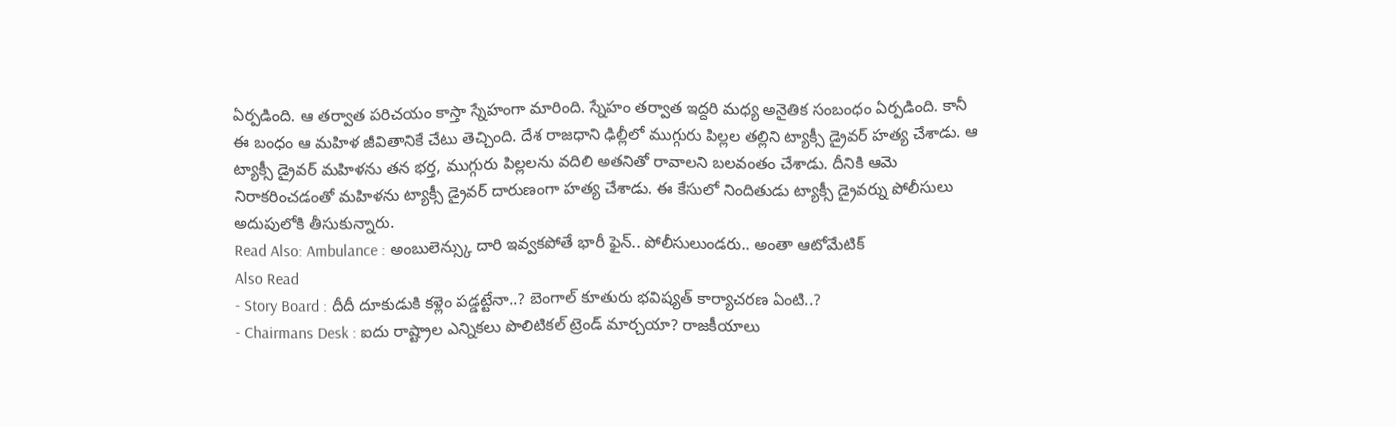ఏర్పడింది. ఆ తర్వాత పరిచయం కాస్తా స్నేహంగా మారింది. స్నేహం తర్వాత ఇద్దరి మధ్య అనైతిక సంబంధం ఏర్పడింది. కానీ ఈ బంధం ఆ మహిళ జీవితానికే చేటు తెచ్చింది. దేశ రాజధాని ఢిల్లీలో ముగ్గురు పిల్లల తల్లిని ట్యాక్సీ డ్రైవర్ హత్య చేశాడు. ఆ ట్యాక్సీ డ్రైవర్ మహిళను తన భర్త, ముగ్గురు పిల్లలను వదిలి అతనితో రావాలని బలవంతం చేశాడు. దీనికి ఆమె నిరాకరించడంతో మహిళను ట్యాక్సీ డ్రైవర్ దారుణంగా హత్య చేశాడు. ఈ కేసులో నిందితుడు ట్యాక్సీ డ్రైవర్ను పోలీసులు అదుపులోకి తీసుకున్నారు.
Read Also: Ambulance : అంబులెన్స్కు దారి ఇవ్వకపోతే భారీ ఫైన్.. పోలీసులుండరు.. అంతా ఆటోమేటిక్
Also Read
- Story Board : దీదీ దూకుడుకి కళ్లెం పడ్డట్టేనా..? బెంగాల్ కూతురు భవిష్యత్ కార్యాచరణ ఏంటి..?
- Chairmans Desk : ఐదు రాష్ట్రాల ఎన్నికలు పొలిటికల్ ట్రెండ్ మార్చయా? రాజకీయాలు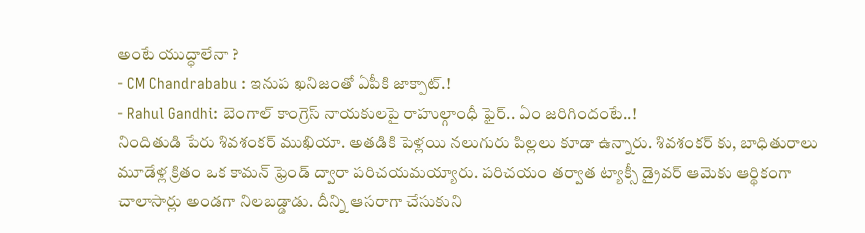అంటే యుద్ధాలేనా ?
- CM Chandrababu : ఇనుప ఖనిజంతో ఏపీకి జాక్పాట్.!
- Rahul Gandhi: బెంగాల్ కాంగ్రెస్ నాయకులపై రాహుల్గాంధీ ఫైర్.. ఏం జరిగిందంటే..!
నిందితుడి పేరు శివశంకర్ ముఖియా. అతడికి పెళ్లయి నలుగురు పిల్లలు కూడా ఉన్నారు. శివశంకర్ కు, బాధితురాలు మూడేళ్ల క్రితం ఒక కామన్ ఫ్రెండ్ ద్వారా పరిచయమయ్యారు. పరిచయం తర్వాత ట్యాక్సీ డ్రైవర్ ఆమెకు ఆర్థికంగా చాలాసార్లు అండగా నిలబడ్డాడు. దీన్ని ఆసరాగా చేసుకుని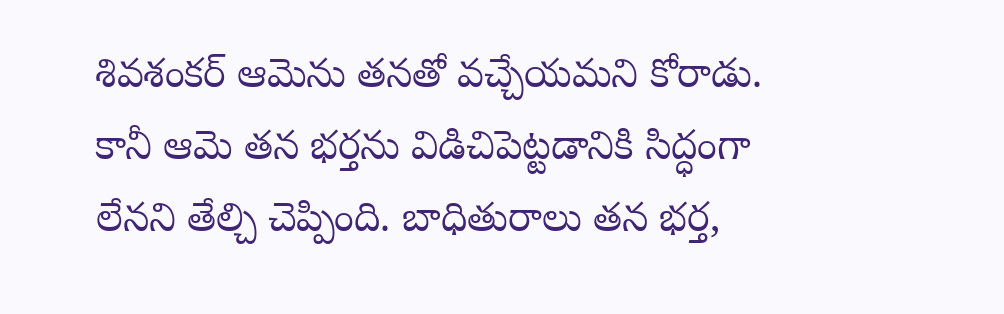శివశంకర్ ఆమెను తనతో వచ్చేయమని కోరాడు. కానీ ఆమె తన భర్తను విడిచిపెట్టడానికి సిద్ధంగా లేనని తేల్చి చెప్పింది. బాధితురాలు తన భర్త,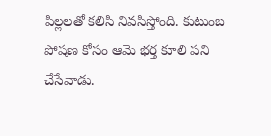పిల్లలతో కలిసి నివసిస్తోంది. కుటుంబ పోషణ కోసం ఆమె భర్త కూలి పని చేసేవాడు.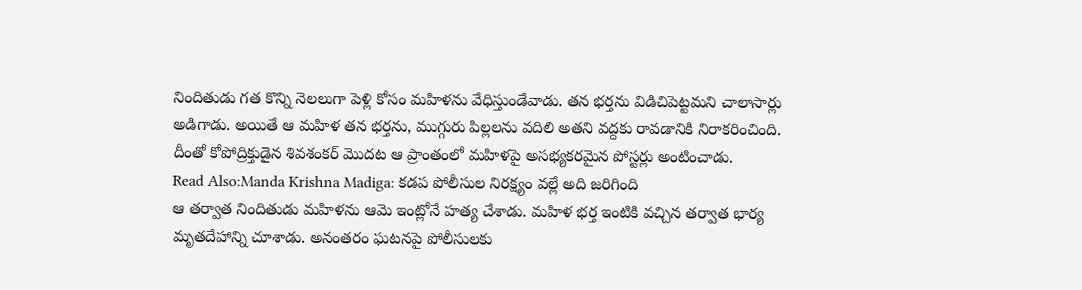నిందితుడు గత కొన్ని నెలలుగా పెళ్లి కోసం మహిళను వేధిస్తుండేవాడు. తన భర్తను విడిచిపెట్టమని చాలాసార్లు అడిగాడు. అయితే ఆ మహిళ తన భర్తను, ముగ్గురు పిల్లలను వదిలి అతని వద్దకు రావడానికి నిరాకరించింది. దీంతో కోపోద్రిక్తుడైన శివశంకర్ మొదట ఆ ప్రాంతంలో మహిళపై అసభ్యకరమైన పోస్టర్లు అంటించాడు.
Read Also:Manda Krishna Madiga: కడప పోలీసుల నిరక్ష్యం వల్లే అది జరిగింది
ఆ తర్వాత నిందితుడు మహిళను ఆమె ఇంట్లోనే హత్య చేశాడు. మహిళ భర్త ఇంటికి వచ్చిన తర్వాత భార్య మృతదేహాన్ని చూశాడు. అనంతరం ఘటనపై పోలీసులకు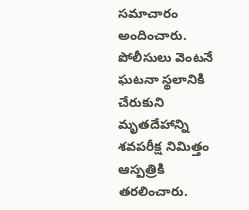సమాచారం అందించారు. పోలీసులు వెంటనే ఘటనా స్థలానికి చేరుకుని మృతదేహాన్ని శవపరీక్ష నిమిత్తం ఆస్పత్రికి తరలించారు.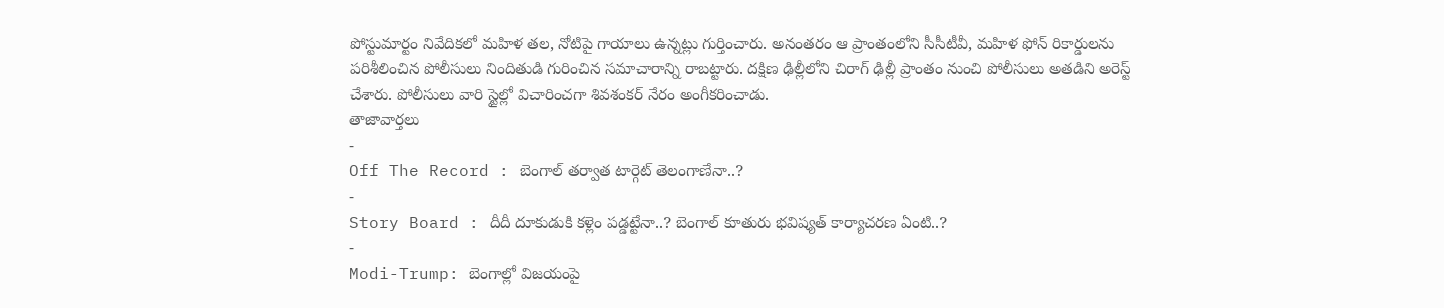పోస్టుమార్టం నివేదికలో మహిళ తల, నోటిపై గాయాలు ఉన్నట్లు గుర్తించారు. అనంతరం ఆ ప్రాంతంలోని సీసీటీవీ, మహిళ ఫోన్ రికార్డులను పరిశీలించిన పోలీసులు నిందితుడి గురించిన సమాచారాన్ని రాబట్టారు. దక్షిణ ఢిల్లీలోని చిరాగ్ ఢిల్లీ ప్రాంతం నుంచి పోలీసులు అతడిని అరెస్ట్ చేశారు. పోలీసులు వారి స్టైల్లో విచారించగా శివశంకర్ నేరం అంగీకరించాడు.
తాజావార్తలు
-
Off The Record : బెంగాల్ తర్వాత టార్గెట్ తెలంగాణేనా..?
-
Story Board : దీదీ దూకుడుకి కళ్లెం పడ్డట్టేనా..? బెంగాల్ కూతురు భవిష్యత్ కార్యాచరణ ఏంటి..?
-
Modi-Trump: బెంగాల్లో విజయంపై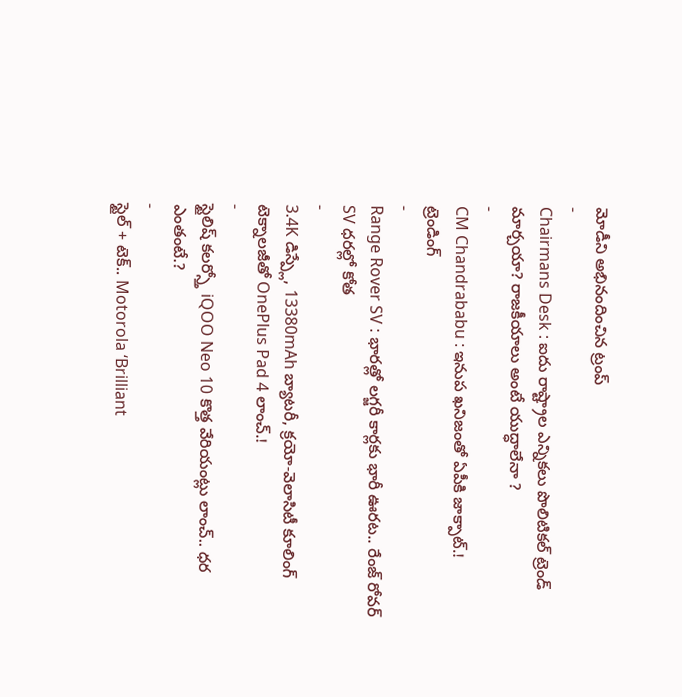మోడీని అభినందించిన ట్రంప్
-
Chairmans Desk : ఐదు రాష్ట్రాల ఎన్నికలు పొలిటికల్ ట్రెండ్ మార్చయా? రాజకీయాలు అంటే యుద్ధాలేనా ?
-
CM Chandrababu : ఇనుప ఖనిజంతో ఏపీకి జాక్పాట్.!
ట్రెండింగ్
-
Range Rover SV : భారత్లో లగ్జరీ కార్లకు భారీ ఊరట.. రేంజ్ రోవర్ SV ధరల్లో కోత
-
3.4K డిస్ప్లే, 13380mAh బ్యాటరీ, క్రయో-వెలాసిటీ కూలింగ్ టెక్నాలజీతో OnePlus Pad 4 లాంచ్.!
-
స్టైలిష్ కలర్స్తో iQOO Neo 10 కొత్త వేరియంట్లు లాంచ్.. ధర ఎంతంటే.?
-
స్టైల్ + టెక్.. Motorola ‘Brilliant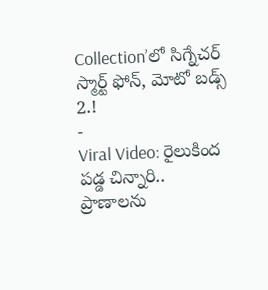Collection’లో సిగ్నేచర్ స్మార్ట్ ఫోన్, మోటో బడ్స్ 2.!
-
Viral Video: రైలుకింద పడ్డ చిన్నారి.. ప్రాణాలను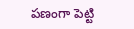పణంగా పెట్టి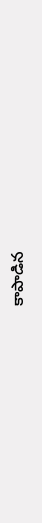కాపాడిన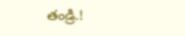తండ్రి.!